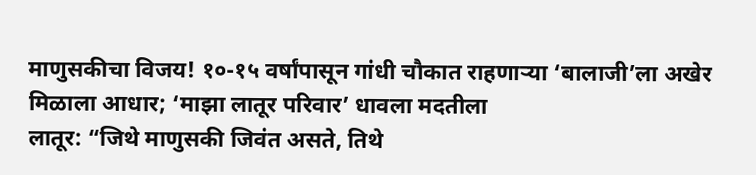माणुसकीचा विजय! १०-१५ वर्षांपासून गांधी चौकात राहणाऱ्या ‘बालाजी’ला अखेर मिळाला आधार; ‘माझा लातूर परिवार’ धावला मदतीला
लातूर: “जिथे माणुसकी जिवंत असते, तिथे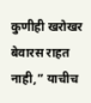कुणीही खरोखर बेवारस राहत नाही,” याचीच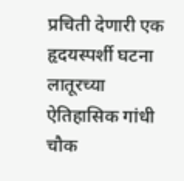प्रचिती देणारी एक हृदयस्पर्शी घटना लातूरच्या ऐतिहासिक गांधी चौक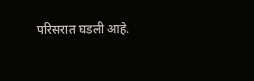परिसरात घडली आहे.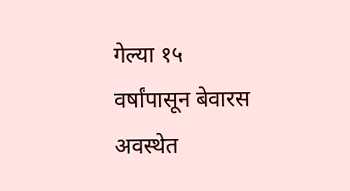गेल्या १५ वर्षांपासून बेवारस अवस्थेत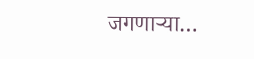जगणाऱ्या…